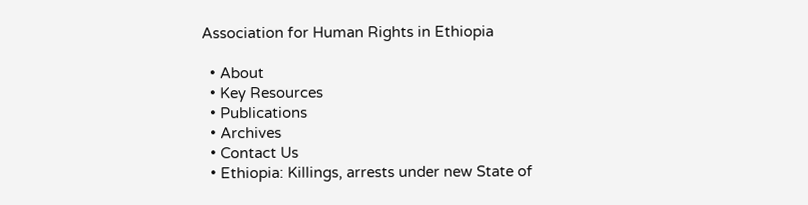Association for Human Rights in Ethiopia

  • About
  • Key Resources
  • Publications
  • Archives
  • Contact Us
  • Ethiopia: Killings, arrests under new State of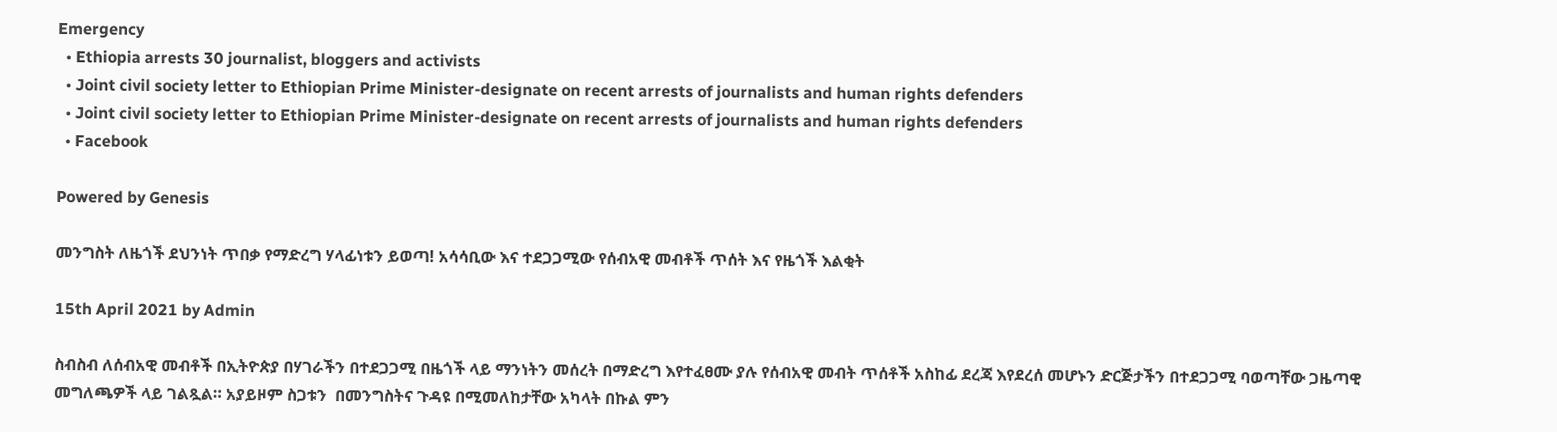Emergency
  • Ethiopia arrests 30 journalist, bloggers and activists
  • Joint civil society letter to Ethiopian Prime Minister-designate on recent arrests of journalists and human rights defenders
  • Joint civil society letter to Ethiopian Prime Minister-designate on recent arrests of journalists and human rights defenders
  • Facebook

Powered by Genesis

መንግስት ለዜጎች ደህንነት ጥበቃ የማድረግ ሃላፊነቱን ይወጣ! አሳሳቢው እና ተደጋጋሚው የሰብአዊ መብቶች ጥሰት እና የዜጎች እልቂት

15th April 2021 by Admin

ስብስብ ለሰብአዊ መብቶች በኢትዮጵያ በሃገራችን በተደጋጋሚ በዜጎች ላይ ማንነትን መሰረት በማድረግ እየተፈፀሙ ያሉ የሰብአዊ መብት ጥሰቶች አስከፊ ደረጃ እየደረሰ መሆኑን ድርጅታችን በተደጋጋሚ ባወጣቸው ጋዜጣዊ መግለጫዎች ላይ ገልጿል። አያይዞም ስጋቱን  በመንግስትና ጉዳዩ በሚመለከታቸው አካላት በኩል ምን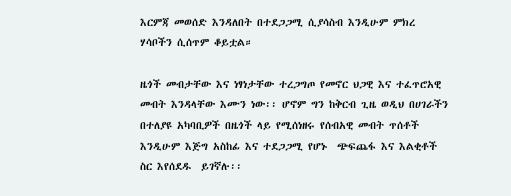እርምጃ መወሰድ እንዳለበት በተደጋጋሚ ሲያሳስብ እንዲሁም ምክረ ሃሳቦችን ሲሰጥም ቆይቷል።

ዜጎች መብታቸው እና ነፃነታቸው ተረጋግጦ የመኖር ህጋዊ እና ተፈጥሮአዊ መብት እንዳላቸው እሙን ነው፡፡ ሆኖም ግን ከቅርብ ጊዜ ወዲህ በሀገራችን በተለያዩ አካባቢዎች በዜጎች ላይ የሚሰነዘሩ የሰብአዊ መብት ጥሰቶች እንዲሁም እጅግ አስከፊ እና ተደጋጋሚ የሆኑ  ጭፍጨፋ እና እልቂቶች ስር እየሰደዱ  ይገኛሉ፡፡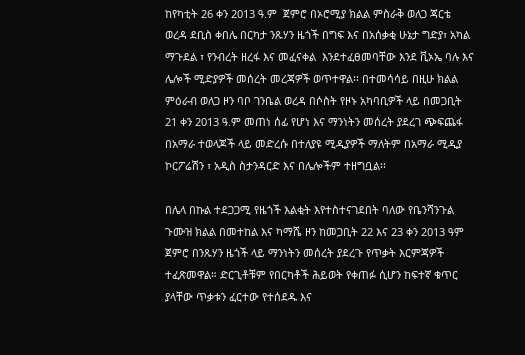ከየካቲት 26 ቀን 2013 ዓ.ም  ጀምሮ በኦሮሚያ ክልል ምስራቅ ወለጋ ጃርቴ  ወረዳ ደቢስ ቀበሌ በርካታ ንጹሃን ዜጎች በግፍ እና በአሰቃቂ ሁኔታ ግድያ፣ አካል ማጉደል ፣ የንብረት ዘረፋ እና መፈናቀል  እንደተፈፀመባቸው እንደ ቪኦኤ ባሉ እና ሌሎች ሚድያዎች መሰረት መረጃዎች ወጥተዋል፡፡ በተመሳሳይ በዚሁ ክልል ምዕራብ ወለጋ ዞን ባቦ ገንቤል ወረዳ በሶስት የዞኑ አካባቢዎች ላይ በመጋቢት 21 ቀን 2013 ዓ.ም መጠነ ሰፊ የሆነ እና ማንነትን መሰረት ያደረገ ጭፍጨፋ በአማራ ተወላጆች ላይ መድረሱ በተለያዩ ሚዲያዎች ማለትም በአማራ ሚዲያ ኮርፖሬሽን ፣ አዲስ ስታንዳርድ እና በሌሎችም ተዘግቧል፡፡

በሌላ በኩል ተደጋጋሚ የዜጎች እልቂት እየተስተናገደበት ባለው የቤንሻንጉል ጉሙዝ ክልል በመተከል እና ካማሼ ዞን ከመጋቢት 22 እና 23 ቀን 2013 ዓም ጀምሮ በንጹሃን ዜጎች ላይ ማንነትን መሰረት ያደረጉ የጥቃት እርምጃዎች ተፈጽመዋል። ድርጊቶቹም የበርካቶች ሕይወት የቀጠፉ ሲሆን ከፍተኛ ቁጥር ያላቸው ጥቃቱን ፈርተው የተሰደዱ እና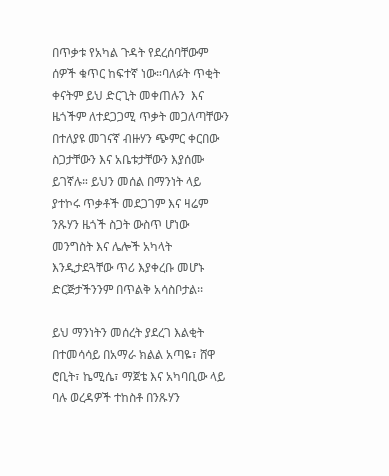በጥቃቱ የአካል ጉዳት የደረሰባቸውም ሰዎች ቁጥር ከፍተኛ ነው።ባለፉት ጥቂት ቀናትም ይህ ድርጊት መቀጠሉን  እና ዜጎችም ለተደጋጋሚ ጥቃት መጋለጣቸውን በተለያዩ መገናኛ ብዙሃን ጭምር ቀርበው ስጋታቸውን እና አቤቱታቸውን እያሰሙ ይገኛሉ። ይህን መሰል በማንነት ላይ ያተኮሩ ጥቃቶች መደጋገም እና ዛሬም ንጹሃን ዜጎች ስጋት ውስጥ ሆነው መንግስት እና ሌሎች አካላት እንዲታደጓቸው ጥሪ እያቀረቡ መሆኑ ድርጅታችንንም በጥልቅ አሳስቦታል፡፡

ይህ ማንነትን መሰረት ያደረገ እልቂት በተመሳሳይ በአማራ ክልል አጣዬ፣ ሸዋ ሮቢት፣ ኬሚሴ፣ ማጀቴ እና አካባቢው ላይ ባሉ ወረዳዎች ተከስቶ በንጹሃን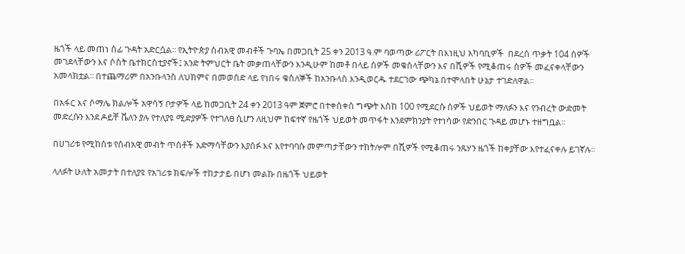ዜጎች ላይ መጠነ ሰፊ ጉዳት አድርሷል፡፡ የኢትዮጵያ ሰብአዊ መብቶች ጉባኤ በመጋቢት 25 ቀን 2013 ዓ.ም ባወጣው ሪፖርት በእነዚህ አካባቢዎች  በደረሰ ጥቃት 104 ሰዎች መገደላቸውን እና ሶስት ቤተክርስቲያኖች፤ አንድ ትምህርት ቤት መቃጠላቸውን እንዲሁም ከመቶ በላይ ሰዎች መቁሰላቸውን እና በሺዎች የሚቆጠሩ ሰዎች መፈናቀላቸውን አመላክቷል፡፡ በተጨማሪም በአንቡላንስ ለህክምና በመወሰድ ላይ የነበሩ ቁስለኞች ከአንቡላስ እንዲወርዱ ተደርገው ጭካኔ በተሞላበት ሁኔታ ተገድለዋል፡፡

በአፋር እና ሶማሌ ክልሎች አዋሳኝ ቦታዎች ላይ ከመጋቢት 24 ቀን 2013 ዓም ጀምሮ በተቀሰቀሰ ግጭት እስከ 100 የሚደርሱ ሰዎች ህይወት ማለፉን እና የንብረት ውድመት መድረሱን እንደ ዶይቸ ቬለን ያሉ የተለያዩ ሚድያዎች የተገለፀ ሲሆን ለዚህም ከፍተኛ የዜጎች ህይወት መጥፋት እንደምክንያት የተነሳው የድንበር ጉዳይ መሆኑ ተዘግቧል፡፡

በሀገሪቱ የሚከሰቱ የሰብአዊ መብት ጥሰቶች አድማሳቸውን እያሰፉ እና እየተባባሱ መምጣታቸውን ተከትሎም በሺዎች የሚቆጠሩ ንጹሃን ዜጎች ከቀያቸው እየተፈናቀሉ ይገኛሉ፡፡

ላለፉት ሁለት አመታት በተለያዩ የአገሪቱ ክፍሎች ተከታታይ በሆነ መልኩ በዜጎች ህይወት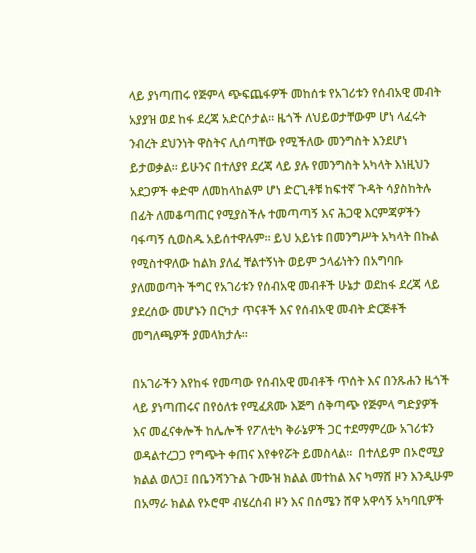ላይ ያነጣጠሩ የጅምላ ጭፍጨፋዎች መከሰቱ የአገሪቱን የሰብአዊ መብት አያያዝ ወደ ከፋ ደረጃ አድርሶታል። ዜጎች ለህይወታቸውም ሆነ ላፈሩት ንብረት ደህንነት ዋስትና ሊሰጣቸው የሚችለው መንግስት እንደሆነ ይታወቃል። ይሁንና በተለያየ ደረጃ ላይ ያሉ የመንግስት አካላት እነዚህን አደጋዎች ቀድሞ ለመከላከልም ሆነ ድርጊቶቹ ከፍተኛ ጉዳት ሳያስከትሉ በፊት ለመቆጣጠር የሚያስችሉ ተመጣጣኝ እና ሕጋዊ እርምጃዎችን ባፋጣኝ ሲወስዱ አይሰተዋሉም። ይህ አይነቱ በመንግሥት አካላት በኩል የሚስተዋለው ከልክ ያለፈ ቸልተኝነት ወይም ኃላፊነትን በአግባቡ ያለመወጣት ችግር የአገሪቱን የሰብአዊ መብቶች ሁኔታ ወደከፋ ደረጃ ላይ ያደረሰው መሆኑን በርካታ ጥናቶች እና የሰብአዊ መብት ድርጅቶች መግለጫዎች ያመላክታሉ።

በአገራችን እየከፋ የመጣው የሰብአዊ መብቶች ጥሰት እና በንጹሐን ዜጎች ላይ ያነጣጠሩና በየዕለቱ የሚፈጸሙ እጅግ ሰቅጣጭ የጅምላ ግድያዎች እና መፈናቀሎች ከሌሎች የፖለቲካ ቅራኔዎች ጋር ተደማምረው አገሪቱን ወዳልተረጋጋ የግጭት ቀጠና እየቀየሯት ይመስላል።  በተለይም በኦሮሚያ ክልል ወለጋ፤ በቤንሻንጉል ጉሙዝ ክልል መተከል እና ካማሸ ዞን እንዲሁም በአማራ ክልል የኦሮሞ ብሄረሰብ ዞን እና በሰሜን ሸዋ አዋሳኝ አካባቢዎች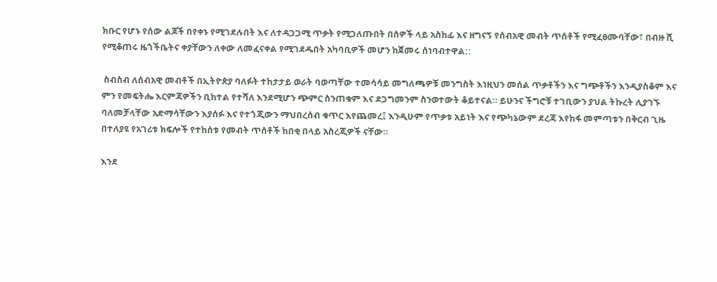ክቡር የሆኑ የሰው ልጆች በየቀኑ የሚገደሉበት እና ለተዳጋጋሚ ጥቃት የሚጋለጡበት በሰዎች ላይ አስከፊ እና ዘግናኝ የሰብአዊ መብት ጥሰቶች የሚፈፀሙባቸው፣ በብዙ ሺ የሚቆጠሩ ዜጎችቤትና ቀያቸውን ለቀው ለመፈናቀል የሚገደዱበት አካባቢዎች መሆን ከጀመሩ ሰነባብተዋል::

 ስብስብ ለሰብአዊ መብቶች በኢትዮጵያ ባለፉት ተከታታይ ወራት ባወጣቸው ተመሳሳይ መግለጫዎቹ መንግስት እነዚህን መሰል ጥቃቶችን እና ግጭቶችን እንዲያስቆም እና ምን የመፍትሔ እርምጃዎችን ቢከተል የተሻለ እንደሚሆን ጭምር ስንጠቁም እና ደጋግመንም ስንወተውት ቆይተናል። ይሁንና ችግሮቹ ተገቢውን ያህል ትኩረት ሊያገኙ ባለመቻላቸው አድማሳቸውን እያሰፉ እና የተጎጂውን ማህበረሰብ ቁጥር እየጨመረ፤ እንዲሁም የጥቃቱ አይነት እና የጭካኔውም ደረጃ እየከፋ መምጣቱን በቅርብ ጊዜ በተለያዩ የአገሪቱ ክፍሎች የተከሰቱ የመብት ጥሰቶች ከበቂ በላይ አስረጂዎች ናቸው።

እንደ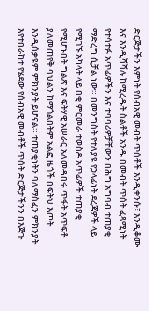ድርጅታችን እምነት የሰብአዊ መብት ጥሰቶች እንዲቀንሱ፣ እንዲቆሙ እና እንዲሻሻሉ ከሚረዱት ስልቶች አንዱ በመብት ጥሰት ፈጻሚነት የተሳተፉ አጥፊዎችን እና ተባባሪዎቻቸውን በሕግ አግባብ ተጠያቂ ማድረግ ሲቻል ነው። በመንግስት የተለያዩ የኃላፊነት ደረጃዎች ላይ የሚገኙ አካላት ላይ በቂ ምርመራ ተወስዶ አጥፊዎች ተጠያቂ የሚሆኑበት ግልጽ እና ፍትሃዊ አሠራር አለመዳበሩ ጥፋት አጥፍቶ ያለመጠየቅ ባህልን ከማጎልበትም አልፎ ዜጎች በፍትህ እጦት እንዲሰቃዩም ምክንያት ይሆናል። ተጠያቂነትን ባለማስፈን ምክንያት እየተበራከተ የሄደው የሰብአዊ መብቶች ጥሰት ድርጅታችንን በእጅጉ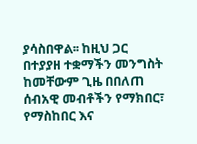ያሳስበዋል፡፡ ከዚህ ጋር በተያያዘ ተቋማችን መንግስት ከመቸውም ጊዜ በበለጠ ሰብአዊ መብቶችን የማክበር፣ የማስከበር እና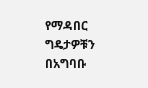የማዳበር ግዴታዎቹን በአግባቡ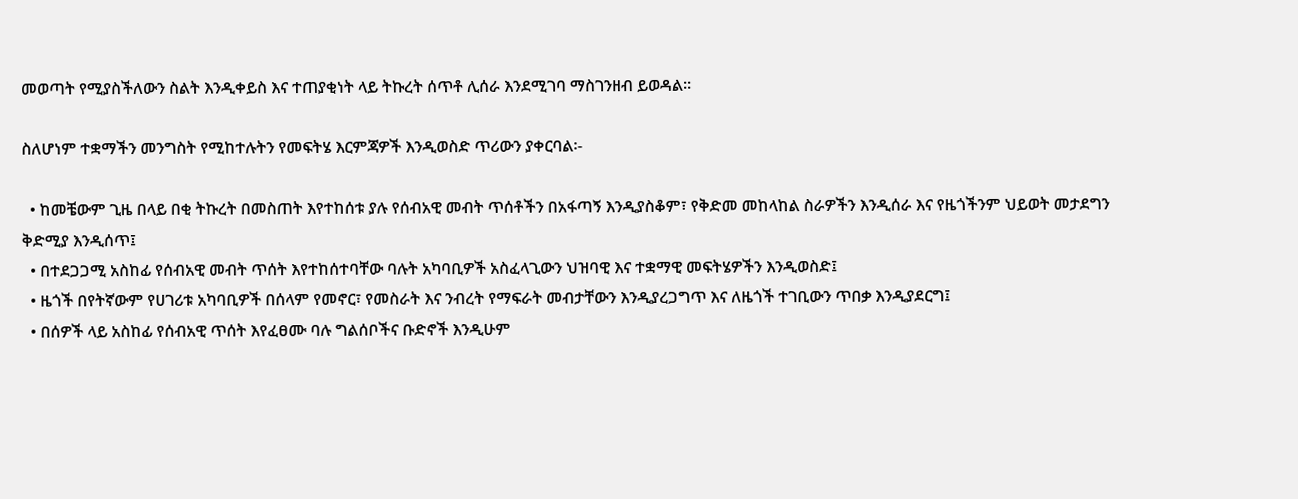መወጣት የሚያስችለውን ስልት እንዲቀይስ እና ተጠያቂነት ላይ ትኩረት ሰጥቶ ሊሰራ እንደሚገባ ማስገንዘብ ይወዳል፡፡

ስለሆነም ተቋማችን መንግስት የሚከተሉትን የመፍትሄ እርምጃዎች እንዲወስድ ጥሪውን ያቀርባል፡-

  • ከመቼውም ጊዜ በላይ በቂ ትኩረት በመስጠት እየተከሰቱ ያሉ የሰብአዊ መብት ጥሰቶችን በአፋጣኝ እንዲያስቆም፣ የቅድመ መከላከል ስራዎችን እንዲሰራ እና የዜጎችንም ህይወት መታደግን ቅድሚያ እንዲሰጥ፤
  • በተደጋጋሚ አስከፊ የሰብአዊ መብት ጥሰት እየተከሰተባቸው ባሉት አካባቢዎች አስፈላጊውን ህዝባዊ እና ተቋማዊ መፍትሄዎችን እንዲወስድ፤
  • ዜጎች በየትኛውም የሀገሪቱ አካባቢዎች በሰላም የመኖር፣ የመስራት እና ንብረት የማፍራት መብታቸውን እንዲያረጋግጥ እና ለዜጎች ተገቢውን ጥበቃ እንዲያደርግ፤
  • በሰዎች ላይ አስከፊ የሰብአዊ ጥሰት እየፈፀሙ ባሉ ግልሰቦችና ቡድኖች እንዲሁም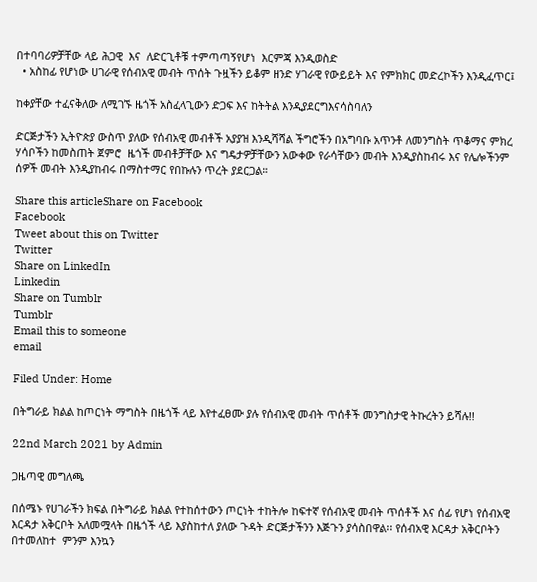በተባባሪዎቻቸው ላይ ሕጋዊ  እና  ለድርጊቶቹ ተምጣጣኝየሆነ  እርምጃ እንዲወስድ
  • አስከፊ የሆነው ሀገራዊ የሰብአዊ መብት ጥሰት ጉዟችን ይቆም ዘንድ ሃገራዊ የውይይት እና የምክክር መድረኮችን እንዲፈጥር፤

ከቀያቸው ተፈናቅለው ለሚገኙ ዜጎች አስፈላጊውን ድጋፍ እና ከትትል እንዲያደርግእናሳስባለን

ድርጅታችን ኢትዮጵያ ውስጥ ያለው የሰብአዊ መብቶች አያያዝ እንዲሻሻል ችግሮችን በአግባቡ አጥንቶ ለመንግስት ጥቆማና ምክረ ሃሳቦችን ከመስጠት ጀምሮ  ዜጎች መብቶቻቸው እና ግዴታዎቻቸውን አውቀው የራሳቸውን መብት እንዲያስከብሩ እና የሌሎችንም ሰዎች መብት እንዲያከብሩ በማስተማር የበኩሉን ጥረት ያደርጋል።

Share this articleShare on Facebook
Facebook
Tweet about this on Twitter
Twitter
Share on LinkedIn
Linkedin
Share on Tumblr
Tumblr
Email this to someone
email

Filed Under: Home

በትግራይ ክልል ከጦርነት ማግስት በዜጎች ላይ እየተፈፀሙ ያሉ የሰብአዊ መብት ጥሰቶች መንግስታዊ ትኩረትን ይሻሉ!!

22nd March 2021 by Admin

ጋዜጣዊ መግለጫ

በሰሜኑ የሀገራችን ክፍል በትግራይ ክልል የተከሰተውን ጦርነት ተከትሎ ከፍተኛ የሰብአዊ መብት ጥሰቶች እና ሰፊ የሆነ የሰብአዊ እርዳታ አቅርቦት አለመሟላት በዜጎች ላይ እያስከተለ ያለው ጉዳት ድርጅታችንን እጅጉን ያሳስበዋል፡፡ የሰብአዊ እርዳታ አቅርቦትን በተመለከተ  ምንም እንኳን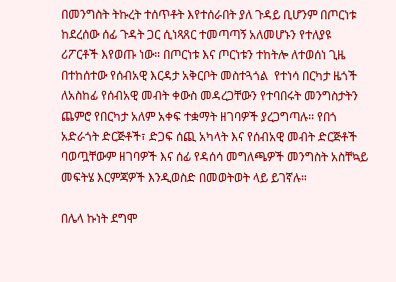በመንግስት ትኩረት ተሰጥቶት እየተሰራበት ያለ ጉዳይ ቢሆንም በጦርነቱ ከደረሰው ሰፊ ጉዳት ጋር ሲነጻጸር ተመጣጣኝ አለመሆኑን የተለያዩ ሪፖርቶች እየወጡ ነው። በጦርነቱ እና ጦርነቱን ተከትሎ ለተወሰነ ጊዜ በተከሰተው የሰብአዊ እርዳታ አቅርቦት መስተጓጎል  የተነሳ በርካታ ዜጎች ለአስከፊ የሰብአዊ መብት ቀውስ መዳረጋቸውን የተባበሩት መንግስታትን ጨምሮ የበርካታ አለም አቀፍ ተቋማት ዘገባዎች ያረጋግጣሉ፡፡ የበጎ አድራጎት ድርጅቶች፣ ድጋፍ ሰጪ አካላት እና የሰብአዊ መብት ድርጅቶች ባወጧቸውም ዘገባዎች እና ሰፊ የዳሰሳ መግለጫዎች መንግስት አስቸኳይ መፍትሄ እርምጃዎች እንዲወስድ በመወትወት ላይ ይገኛሉ።

በሌላ ኩነት ደግሞ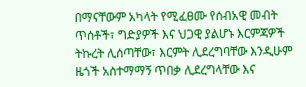በማናቸውም አካላት የሚፈፀሙ የሰብአዊ መብት ጥሰቶች፣ ግድያዎች እና ህጋዊ ያልሆኑ እርምጃዎች ትኩረት ሊሰጣቸው፣ እርምት ሊደረግባቸው እንዲሁም ዜጎች አስተማማኝ ጥበቃ ሊደረግላቸው እና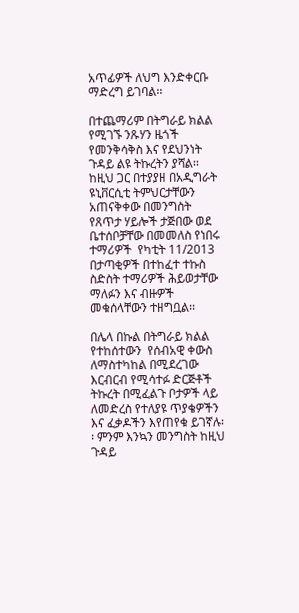አጥፊዎች ለህግ እንድቀርቡ ማድረግ ይገባል፡፡

በተጨማሪም በትግራይ ክልል የሚገኙ ንጹሃን ዜጎች የመንቅሳቅስ እና የደህንነት ጉዳይ ልዩ ትኩረትን ያሻል፡፡ ከዚህ ጋር በተያያዘ በአዲግራት ዩኒቨርሲቲ ትምህርታቸውን አጠናቅቀው በመንግስት የጸጥታ ሃይሎች ታጅበው ወደ ቤተሰቦቻቸው በመመለስ የነበሩ ተማሪዎች  የካቲት 11/2013 በታጣቂዎች በተከፈተ ተኩስ ስድስት ተማሪዎች ሕይወታቸው ማለፉን እና ብዙዎች መቁሰላቸውን ተዘግቧል፡፡

በሌላ በኩል በትግራይ ክልል የተከሰተውን  የሰብአዊ ቀውስ ለማስተካከል በሚደረገው እርብርብ የሚሳተፉ ድርጅቶች ትኩረት በሚፈልጉ ቦታዎች ላይ ለመድረስ የተለያዩ ጥያቄዎችን እና ፈቃዶችን እየጠየቁ ይገኛሉ፡፡ ምንም እንኳን መንግስት ከዚህ ጉዳይ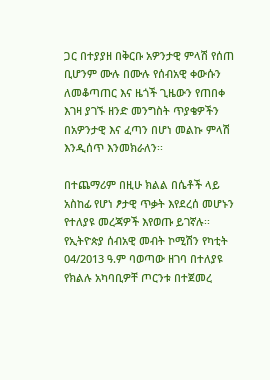ጋር በተያያዘ በቅርቡ አዎንታዊ ምላሽ የሰጠ ቢሆንም ሙሉ በሙሉ የሰብአዊ ቀውሱን ለመቆጣጠር እና ዜጎች ጊዜውን የጠበቀ እገዛ ያገኙ ዘንድ መንግስት ጥያቄዎችን በአዎንታዊ እና ፈጣን በሆነ መልኩ ምላሽ እንዲሰጥ እንመክራለን፡፡

በተጨማሪም በዚሁ ክልል በሴቶች ላይ አስከፊ የሆነ ፆታዊ ጥቃት እየደረሰ መሆኑን የተለያዩ መረጃዎች እየወጡ ይገኛሉ፡፡ የኢትዮጵያ ሰብአዊ መብት ኮሚሽን የካቲት 04/2013 ዓ.ም ባወጣው ዘገባ በተለያዩ የክልሉ አካባቢዎቸ ጦርንቱ በተጀመረ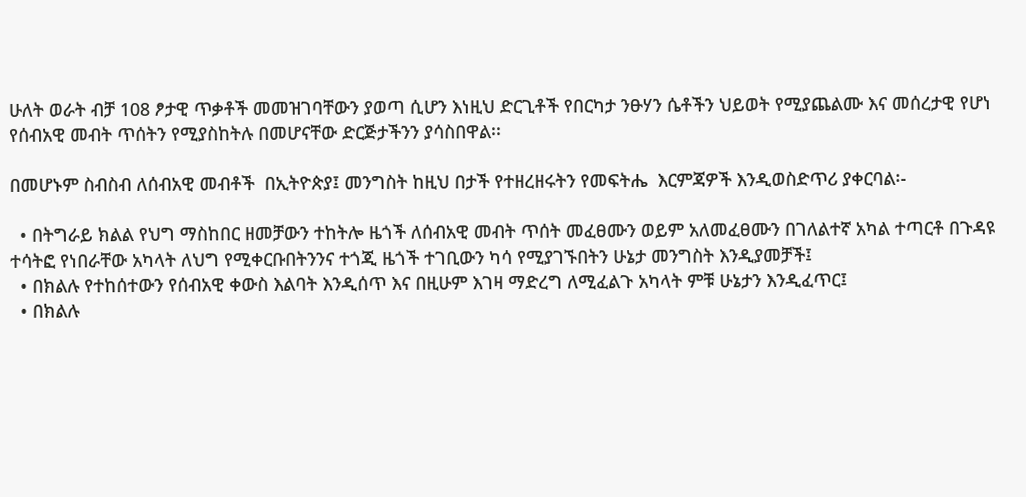ሁለት ወራት ብቻ 108 ፆታዊ ጥቃቶች መመዝገባቸውን ያወጣ ሲሆን እነዚህ ድርጊቶች የበርካታ ንፁሃን ሴቶችን ህይወት የሚያጨልሙ እና መሰረታዊ የሆነ የሰብአዊ መብት ጥሰትን የሚያስከትሉ በመሆናቸው ድርጅታችንን ያሳስበዋል፡፡

በመሆኑም ስብስብ ለሰብአዊ መብቶች  በኢትዮጵያ፤ መንግስት ከዚህ በታች የተዘረዘሩትን የመፍትሔ  እርምጃዎች እንዲወስድጥሪ ያቀርባል፡-

  • በትግራይ ክልል የህግ ማስከበር ዘመቻውን ተከትሎ ዜጎች ለሰብአዊ መብት ጥሰት መፈፀሙን ወይም አለመፈፀሙን በገለልተኛ አካል ተጣርቶ በጉዳዩ ተሳትፎ የነበራቸው አካላት ለህግ የሚቀርቡበትንንና ተጎጂ ዜጎች ተገቢውን ካሳ የሚያገኙበትን ሁኔታ መንግስት እንዲያመቻች፤
  • በክልሉ የተከሰተውን የሰብአዊ ቀውስ እልባት እንዲሰጥ እና በዚሁም እገዛ ማድረግ ለሚፈልጉ አካላት ምቹ ሁኔታን እንዲፈጥር፤
  • በክልሉ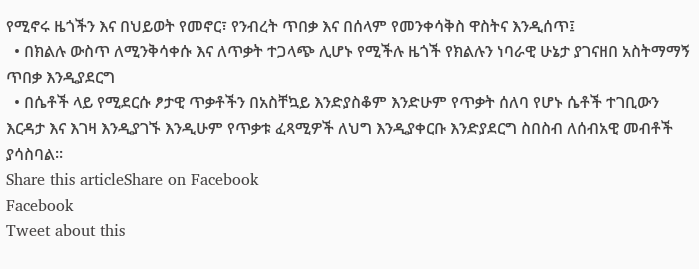የሚኖሩ ዜጎችን እና በህይወት የመኖር፣ የንብረት ጥበቃ እና በሰላም የመንቀሳቅስ ዋስትና እንዲሰጥ፤
  • በክልሉ ውስጥ ለሚንቅሳቀሱ እና ለጥቃት ተጋላጭ ሊሆኑ የሚችሉ ዜጎች የክልሉን ነባራዊ ሁኔታ ያገናዘበ አስትማማኝ ጥበቃ እንዲያደርግ
  • በሴቶች ላይ የሚደርሱ ፆታዊ ጥቃቶችን በአስቸኳይ እንድያስቆም እንድሁም የጥቃት ሰለባ የሆኑ ሴቶች ተገቢውን እርዳታ እና እገዛ እንዲያገኙ እንዲሁም የጥቃቱ ፈጻሚዎች ለህግ እንዲያቀርቡ እንድያደርግ ስበስብ ለሰብአዊ መብቶች ያሳስባል፡፡
Share this articleShare on Facebook
Facebook
Tweet about this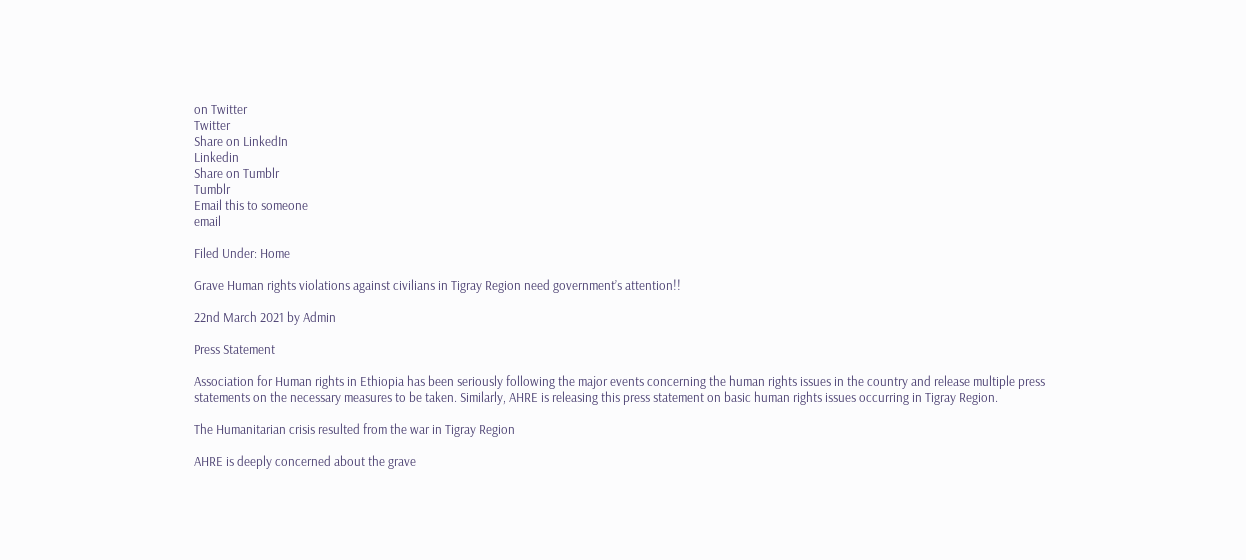on Twitter
Twitter
Share on LinkedIn
Linkedin
Share on Tumblr
Tumblr
Email this to someone
email

Filed Under: Home

Grave Human rights violations against civilians in Tigray Region need government’s attention!!

22nd March 2021 by Admin

Press Statement

Association for Human rights in Ethiopia has been seriously following the major events concerning the human rights issues in the country and release multiple press statements on the necessary measures to be taken. Similarly, AHRE is releasing this press statement on basic human rights issues occurring in Tigray Region.

The Humanitarian crisis resulted from the war in Tigray Region

AHRE is deeply concerned about the grave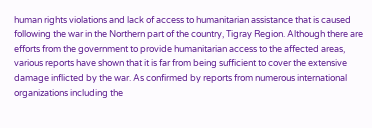human rights violations and lack of access to humanitarian assistance that is caused following the war in the Northern part of the country, Tigray Region. Although there are efforts from the government to provide humanitarian access to the affected areas, various reports have shown that it is far from being sufficient to cover the extensive damage inflicted by the war. As confirmed by reports from numerous international organizations including the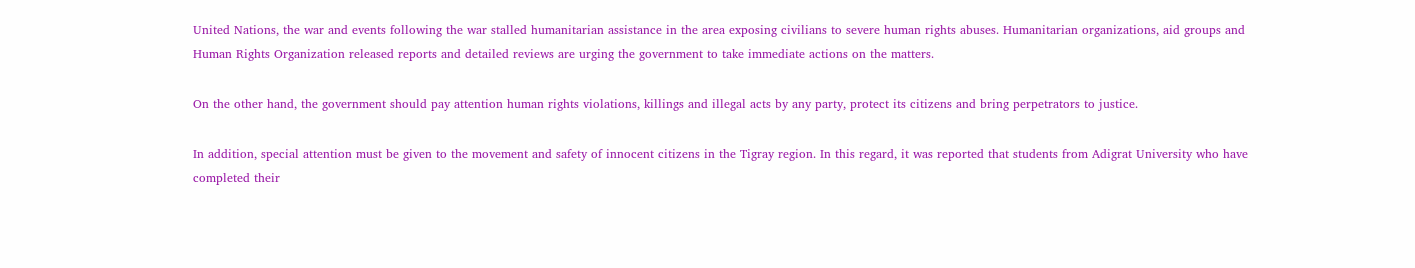United Nations, the war and events following the war stalled humanitarian assistance in the area exposing civilians to severe human rights abuses. Humanitarian organizations, aid groups and Human Rights Organization released reports and detailed reviews are urging the government to take immediate actions on the matters.

On the other hand, the government should pay attention human rights violations, killings and illegal acts by any party, protect its citizens and bring perpetrators to justice.

In addition, special attention must be given to the movement and safety of innocent citizens in the Tigray region. In this regard, it was reported that students from Adigrat University who have completed their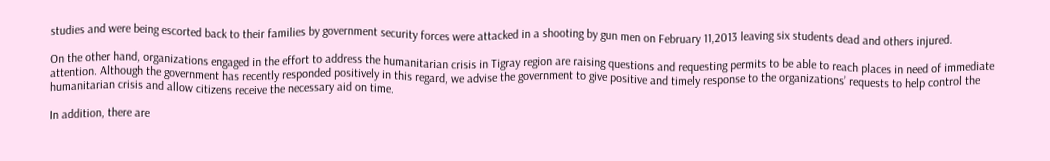studies and were being escorted back to their families by government security forces were attacked in a shooting by gun men on February 11,2013 leaving six students dead and others injured.

On the other hand, organizations engaged in the effort to address the humanitarian crisis in Tigray region are raising questions and requesting permits to be able to reach places in need of immediate attention. Although the government has recently responded positively in this regard, we advise the government to give positive and timely response to the organizations’ requests to help control the humanitarian crisis and allow citizens receive the necessary aid on time.

In addition, there are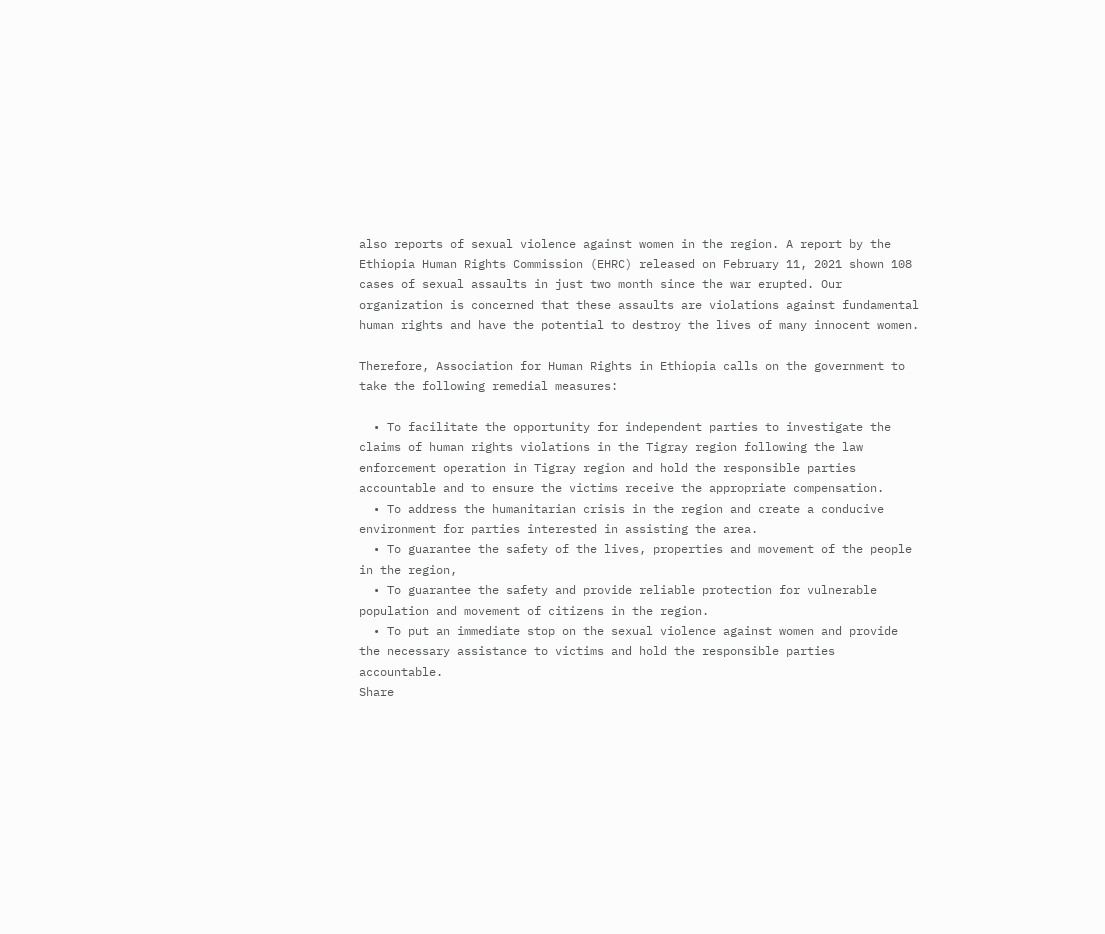also reports of sexual violence against women in the region. A report by the  Ethiopia Human Rights Commission (EHRC) released on February 11, 2021 shown 108 cases of sexual assaults in just two month since the war erupted. Our organization is concerned that these assaults are violations against fundamental human rights and have the potential to destroy the lives of many innocent women.

Therefore, Association for Human Rights in Ethiopia calls on the government to take the following remedial measures:

  • To facilitate the opportunity for independent parties to investigate the claims of human rights violations in the Tigray region following the law enforcement operation in Tigray region and hold the responsible parties accountable and to ensure the victims receive the appropriate compensation.
  • To address the humanitarian crisis in the region and create a conducive environment for parties interested in assisting the area.
  • To guarantee the safety of the lives, properties and movement of the people in the region,
  • To guarantee the safety and provide reliable protection for vulnerable population and movement of citizens in the region.
  • To put an immediate stop on the sexual violence against women and provide the necessary assistance to victims and hold the responsible parties accountable.
Share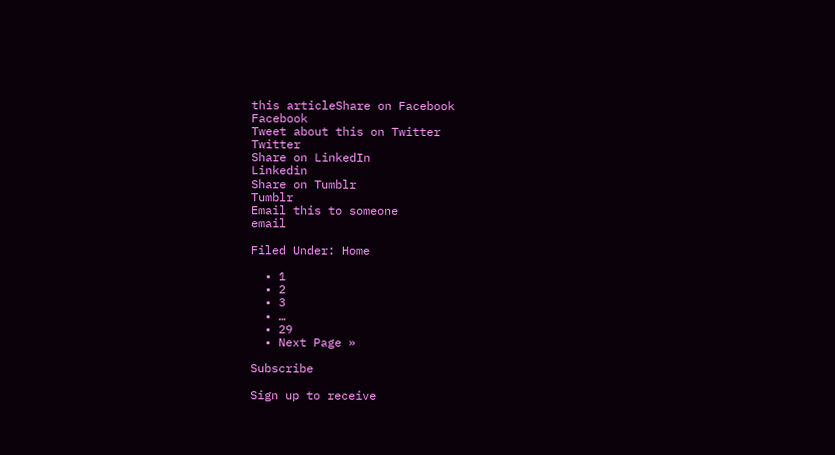this articleShare on Facebook
Facebook
Tweet about this on Twitter
Twitter
Share on LinkedIn
Linkedin
Share on Tumblr
Tumblr
Email this to someone
email

Filed Under: Home

  • 1
  • 2
  • 3
  • …
  • 29
  • Next Page »

Subscribe

Sign up to receive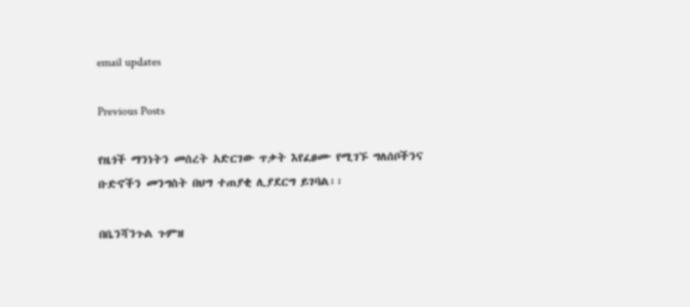email updates

Previous Posts

የዜጎች ማንነትን መሰረት አድርገው ጥቃት እየፈፀሙ የሚገኙ ግለሰቦችንና ቡድኖችን መንግስት በህግ ተጠያቂ ሊያደርግ ይገባል፡፡

በቤንሻንጉል ጉምዝ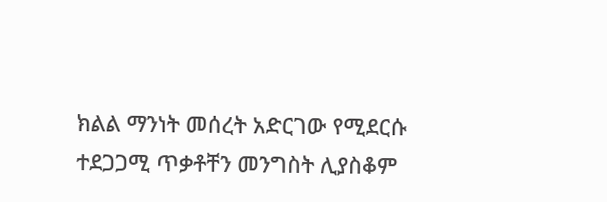ክልል ማንነት መሰረት አድርገው የሚደርሱ ተደጋጋሚ ጥቃቶቸን መንግስት ሊያስቆም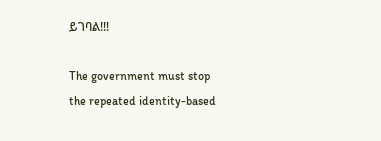ይገባል!!!

The government must stop the repeated identity-based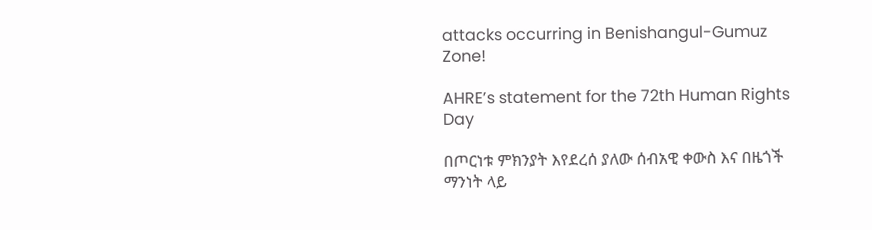attacks occurring in Benishangul-Gumuz Zone!

AHRE’s statement for the 72th Human Rights Day

በጦርነቱ ምክንያት እየደረሰ ያለው ሰብአዊ ቀውስ እና በዜጎች ማንነት ላይ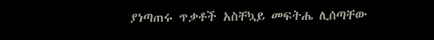ያነጣጠሩ ጥቃቶች አስቸኳይ መፍትሔ ሊሰጣቸው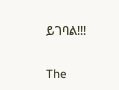ይገባል!!!

The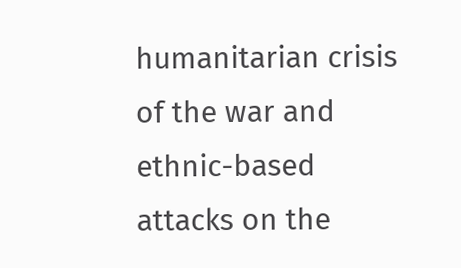humanitarian crisis of the war and ethnic-based attacks on the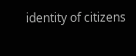identity of citizens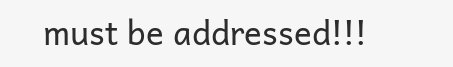must be addressed!!!